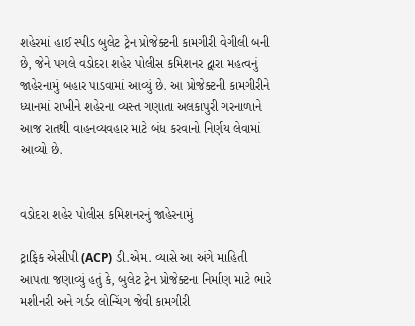શહેરમાં હાઈ સ્પીડ બુલેટ ટ્રેન પ્રોજેક્ટની કામગીરી વેગીલી બની છે, જેને પગલે વડોદરા શહેર પોલીસ કમિશનર દ્વારા મહત્વનું જાહેરનામું બહાર પાડવામાં આવ્યું છે. આ પ્રોજેક્ટની કામગીરીને ધ્યાનમાં રાખીને શહેરના વ્યસ્ત ગણાતા અલકાપુરી ગરનાળાને આજ રાતથી વાહનવ્યવહાર માટે બંધ કરવાનો નિર્ણય લેવામાં આવ્યો છે.


વડોદરા શહેર પોલીસ કમિશનરનું જાહેરનામું

ટ્રાફિક એસીપી (ACP) ડી.એમ. વ્યાસે આ અંગે માહિતી આપતા જણાવ્યું હતું કે, બુલેટ ટ્રેન પ્રોજેક્ટના નિર્માણ માટે ભારે મશીનરી અને ગર્ડર લોન્ચિંગ જેવી કામગીરી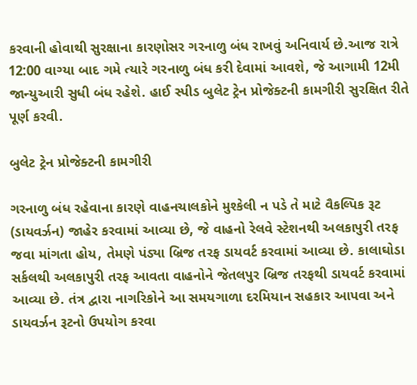કરવાની હોવાથી સુરક્ષાના કારણોસર ગરનાળુ બંધ રાખવું અનિવાર્ય છે.આજ રાત્રે 12:00 વાગ્યા બાદ ગમે ત્યારે ગરનાળુ બંધ કરી દેવામાં આવશે, જે આગામી 12મી જાન્યુઆરી સુધી બંધ રહેશે. હાઈ સ્પીડ બુલેટ ટ્રેન પ્રોજેક્ટની કામગીરી સુરક્ષિત રીતે પૂર્ણ કરવી.

બુલેટ ટ્રેન પ્રોજેક્ટની કામગીરી

ગરનાળુ બંધ રહેવાના કારણે વાહનચાલકોને મુશ્કેલી ન પડે તે માટે વૈકલ્પિક રૂટ (ડાયવર્ઝન) જાહેર કરવામાં આવ્યા છે, જે વાહનો રેલવે સ્ટેશનથી અલકાપુરી તરફ જવા માંગતા હોય, તેમણે પંડ્યા બ્રિજ તરફ ડાયવર્ટ કરવામાં આવ્યા છે. કાલાઘોડા સર્કલથી અલકાપુરી તરફ આવતા વાહનોને જેતલપુર બ્રિજ તરફથી ડાયવર્ટ કરવામાં આવ્યા છે. તંત્ર દ્વારા નાગરિકોને આ સમયગાળા દરમિયાન સહકાર આપવા અને ડાયવર્ઝન રૂટનો ઉપયોગ કરવા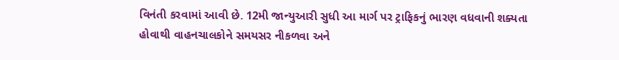વિનંતી કરવામાં આવી છે. 12મી જાન્યુઆરી સુધી આ માર્ગ પર ટ્રાફિકનું ભારણ વધવાની શક્યતા હોવાથી વાહનચાલકોને સમયસર નીકળવા અને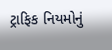ટ્રાફિક નિયમોનું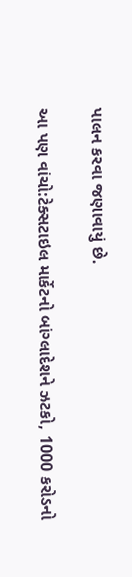પાલન કરવા જણાવાયું છે.

આ પણ વાંચો:ટેક્સટાઇલ માર્કેટનો બાંગ્લાદેશને ઝટકો, 1000 કરોડનો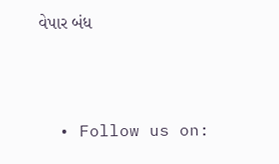વેપાર બંધ



  • Follow us on: